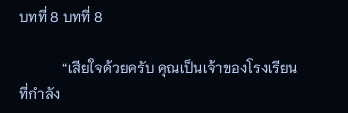บทที่ 8 บทที่ 8

            “เสียใจด้วยครับ คุณเป็นเจ้าของโรงเรียนที่กำลัง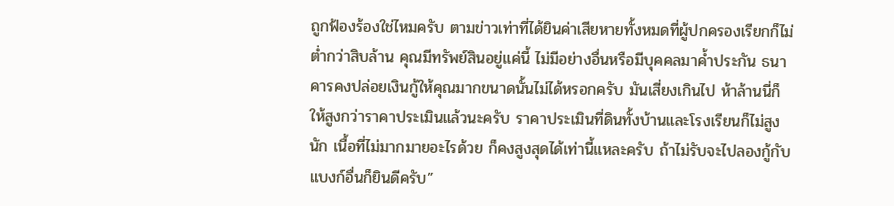ถูกฟ้องร้องใช่ไหมครับ ตามข่าวเท่าที่ได้ยินค่าเสียหายทั้งหมดที่ผู้ปกครองเรียกก็ไม่ต่ำกว่าสิบล้าน คุณมีทรัพย์สินอยู่แค่นี้ ไม่มีอย่างอื่นหรือมีบุคคลมาค้ำประกัน ธนาคารคงปล่อยเงินกู้ให้คุณมากขนาดนั้นไม่ได้หรอกครับ มันเสี่ยงเกินไป ห้าล้านนี่ก็ให้สูงกว่าราคาประเมินแล้วนะครับ ราคาประเมินที่ดินทั้งบ้านและโรงเรียนก็ไม่สูงนัก เนื้อที่ไม่มากมายอะไรด้วย ก็คงสูงสุดได้เท่านี้แหละครับ ถ้าไม่รับจะไปลองกู้กับแบงก์อื่นก็ยินดีครับ”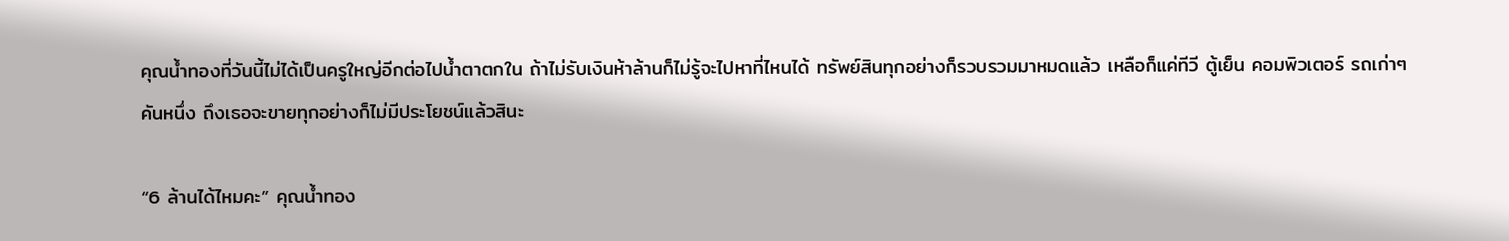คุณน้ำทองที่วันนี้ไม่ได้เป็นครูใหญ่อีกต่อไปน้ำตาตกใน ถ้าไม่รับเงินห้าล้านก็ไม่รู้จะไปหาที่ไหนได้ ทรัพย์สินทุกอย่างก็รวบรวมมาหมดแล้ว เหลือก็แค่ทีวี ตู้เย็น คอมพิวเตอร์ รถเก่าๆ คันหนึ่ง ถึงเธอจะขายทุกอย่างก็ไม่มีประโยชน์แล้วสินะ

“6 ล้านได้ไหมคะ” คุณน้ำทอง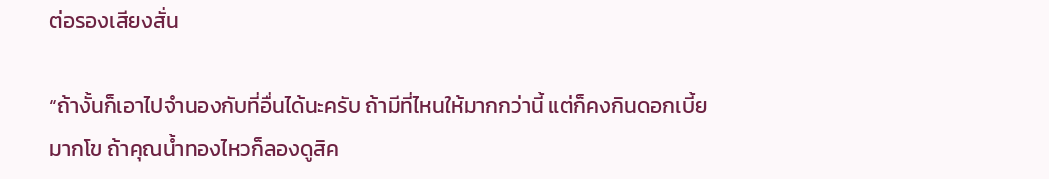ต่อรองเสียงสั่น

“ถ้างั้นก็เอาไปจำนองกับที่อื่นได้นะครับ ถ้ามีที่ไหนให้มากกว่านี้ แต่ก็คงกินดอกเบี้ยมากโข ถ้าคุณน้ำทองไหวก็ลองดูสิค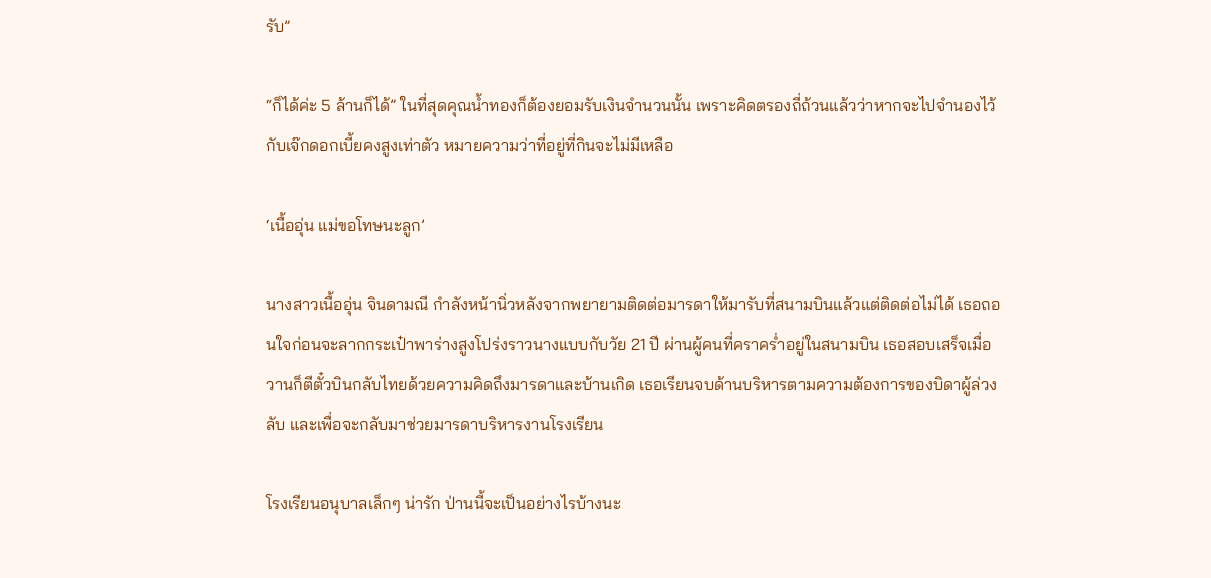รับ”

“ก็ได้ค่ะ 5 ล้านก็ได้” ในที่สุดคุณน้ำทองก็ต้องยอมรับเงินจำนวนนั้น เพราะคิดตรองถี่ถ้วนแล้วว่าหากจะไปจำนองไว้กับเจ๊กดอกเบี้ยคงสูงเท่าตัว หมายความว่าที่อยู่ที่กินจะไม่มีเหลือ

‘เนื้ออุ่น แม่ขอโทษนะลูก’

นางสาวเนื้ออุ่น จินดามณี กำลังหน้านิ่วหลังจากพยายามติดต่อมารดาให้มารับที่สนามบินแล้วแต่ติดต่อไม่ได้ เธอถอนใจก่อนจะลากกระเป๋าพาร่างสูงโปร่งราวนางแบบกับวัย 21 ปี ผ่านผู้คนที่คราคร่ำอยู่ในสนามบิน เธอสอบเสร็จเมื่อวานก็ตีตั๋วบินกลับไทยด้วยความคิดถึงมารดาและบ้านเกิด เธอเรียนจบด้านบริหารตามความต้องการของบิดาผู้ล่วงลับ และเพื่อจะกลับมาช่วยมารดาบริหารงานโรงเรียน

โรงเรียนอนุบาลเล็กๆ น่ารัก ป่านนี้จะเป็นอย่างไรบ้างนะ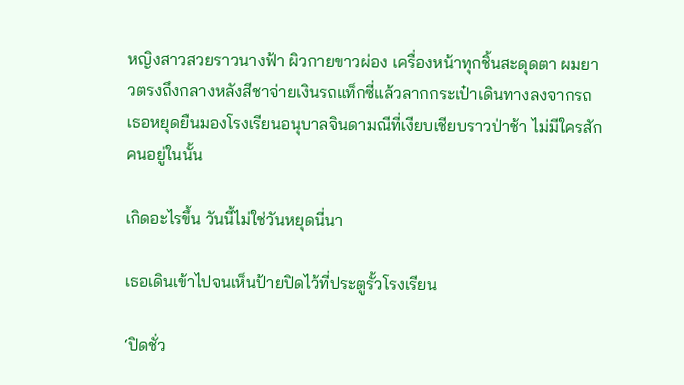หญิงสาวสวยราวนางฟ้า ผิวกายขาวผ่อง เครื่องหน้าทุกชิ้นสะดุดตา ผมยาวตรงถึงกลางหลังสีชาจ่ายเงินรถแท็กซี่แล้วลากกระเป๋าเดินทางลงจากรถ เธอหยุดยืนมองโรงเรียนอนุบาลจินดามณีที่เงียบเชียบราวป่าช้า ไม่มีใครสักคนอยู่ในนั้น

เกิดอะไรขึ้น วันนี้ไม่ใช่วันหยุดนี่นา

เธอเดินเข้าไปจนเห็นป้ายปิดไว้ที่ประตูรั้วโรงเรียน

‘ปิดชั่ว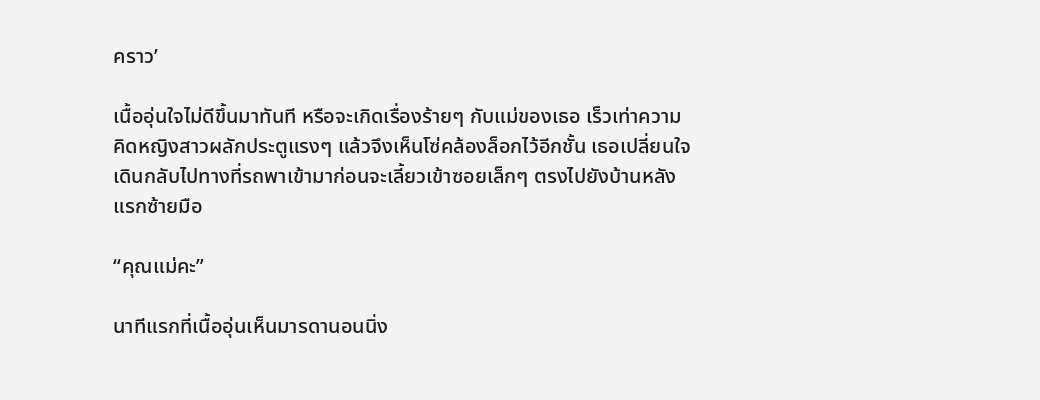คราว’

เนื้ออุ่นใจไม่ดีขึ้นมาทันที หรือจะเกิดเรื่องร้ายๆ กับแม่ของเธอ เร็วเท่าความคิดหญิงสาวผลักประตูแรงๆ แล้วจึงเห็นโซ่คล้องล็อกไว้อีกชั้น เธอเปลี่ยนใจเดินกลับไปทางที่รถพาเข้ามาก่อนจะเลี้ยวเข้าซอยเล็กๆ ตรงไปยังบ้านหลังแรกซ้ายมือ

“คุณแม่คะ”

นาทีแรกที่เนื้ออุ่นเห็นมารดานอนนิ่ง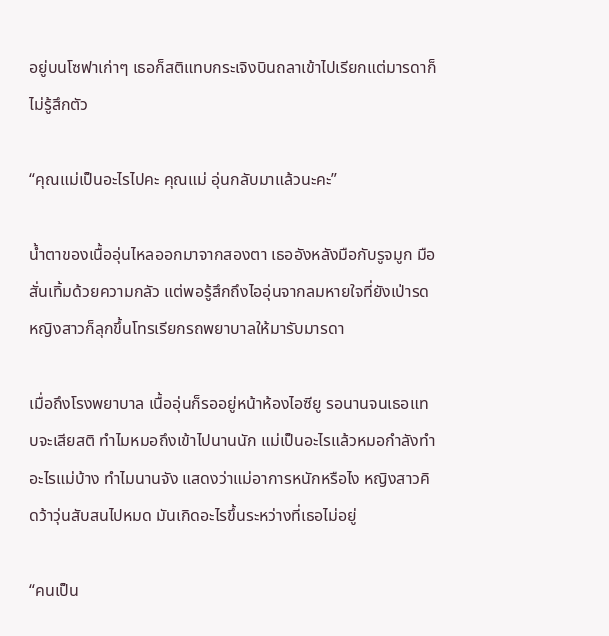อยู่บนโซฟาเก่าๆ เธอก็สติแทบกระเจิงบินถลาเข้าไปเรียกแต่มารดาก็ไม่รู้สึกตัว

“คุณแม่เป็นอะไรไปคะ คุณแม่ อุ่นกลับมาแล้วนะคะ”

น้ำตาของเนื้ออุ่นไหลออกมาจากสองตา เธออังหลังมือกับรูจมูก มือสั่นเทิ้มด้วยความกลัว แต่พอรู้สึกถึงไออุ่นจากลมหายใจที่ยังเป่ารด หญิงสาวก็ลุกขึ้นโทรเรียกรถพยาบาลให้มารับมารดา

เมื่อถึงโรงพยาบาล เนื้ออุ่นก็รออยู่หน้าห้องไอซียู รอนานจนเธอแทบจะเสียสติ ทำไมหมอถึงเข้าไปนานนัก แม่เป็นอะไรแล้วหมอกำลังทำอะไรแม่บ้าง ทำไมนานจัง แสดงว่าแม่อาการหนักหรือไง หญิงสาวคิดว้าวุ่นสับสนไปหมด มันเกิดอะไรขึ้นระหว่างที่เธอไม่อยู่

“คนเป็น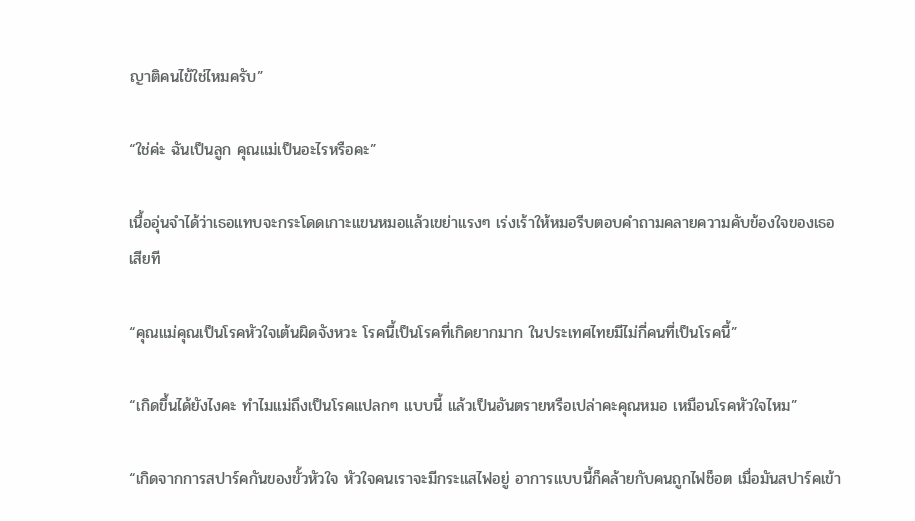ญาติคนไข้ใช่ไหมครับ”

“ใช่ค่ะ ฉันเป็นลูก คุณแม่เป็นอะไรหรือคะ”

เนื้ออุ่นจำได้ว่าเธอแทบจะกระโดดเกาะแขนหมอแล้วเขย่าแรงๆ เร่งเร้าให้หมอรีบตอบคำถามคลายความคับข้องใจของเธอเสียที

“คุณแม่คุณเป็นโรคหัวใจเต้นผิดจังหวะ โรคนี้เป็นโรคที่เกิดยากมาก ในประเทศไทยมีไม่กี่คนที่เป็นโรคนี้”

“เกิดขึ้นได้ยังไงคะ ทำไมแม่ถึงเป็นโรคแปลกๆ แบบนี้ แล้วเป็นอันตรายหรือเปล่าคะคุณหมอ เหมือนโรคหัวใจไหม”

“เกิดจากการสปาร์คกันของขั้วหัวใจ หัวใจคนเราจะมีกระแสไฟอยู่ อาการแบบนี้ก็คล้ายกับคนถูกไฟช็อต เมื่อมันสปาร์คเข้า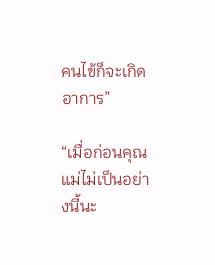คนไข้ก็จะเกิดอาการ”

“เมื่อก่อนคุณแม่ไม่เป็นอย่างนี้นะ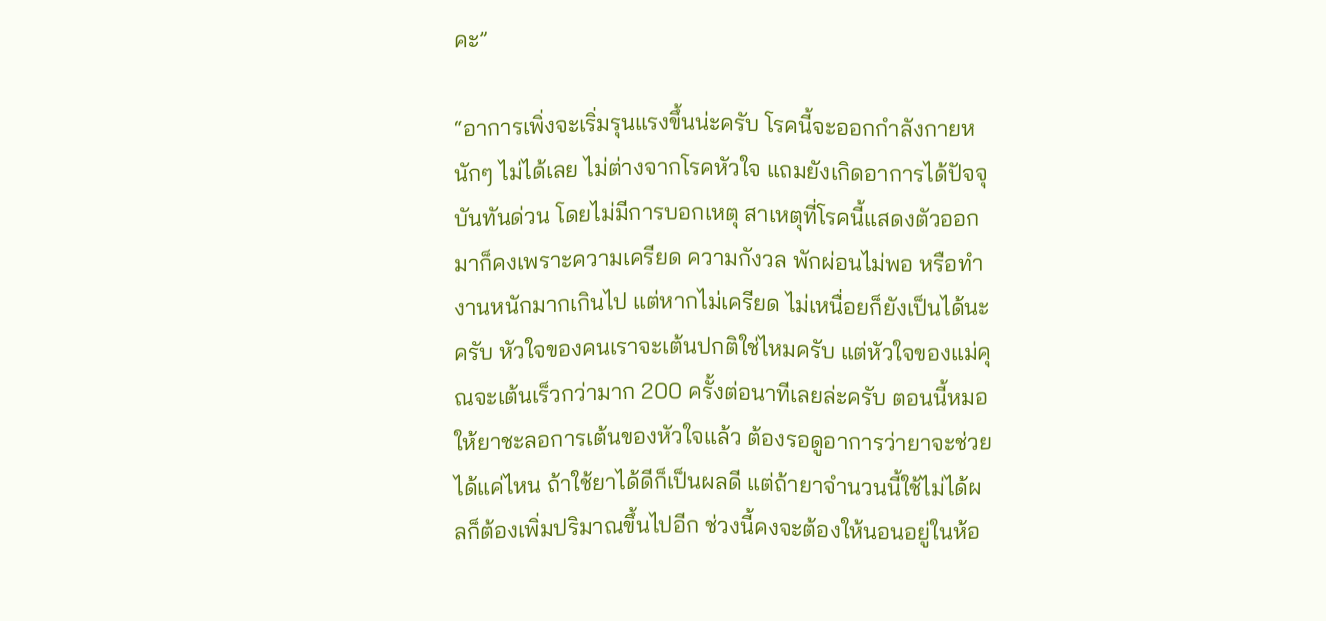คะ”

“อาการเพิ่งจะเริ่มรุนแรงขึ้นน่ะครับ โรคนี้จะออกกำลังกายหนักๆ ไม่ได้เลย ไม่ต่างจากโรคหัวใจ แถมยังเกิดอาการได้ปัจจุบันทันด่วน โดยไม่มีการบอกเหตุ สาเหตุที่โรคนี้แสดงตัวออกมาก็คงเพราะความเครียด ความกังวล พักผ่อนไม่พอ หรือทำงานหนักมากเกินไป แต่หากไม่เครียด ไม่เหนื่อยก็ยังเป็นได้นะครับ หัวใจของคนเราจะเต้นปกติใช่ไหมครับ แต่หัวใจของแม่คุณจะเต้นเร็วกว่ามาก 200 ครั้งต่อนาทีเลยล่ะครับ ตอนนี้หมอให้ยาชะลอการเต้นของหัวใจแล้ว ต้องรอดูอาการว่ายาจะช่วยได้แค่ไหน ถ้าใช้ยาได้ดีก็เป็นผลดี แต่ถ้ายาจำนวนนี้ใช้ไม่ได้ผลก็ต้องเพิ่มปริมาณขึ้นไปอีก ช่วงนี้คงจะต้องให้นอนอยู่ในห้อ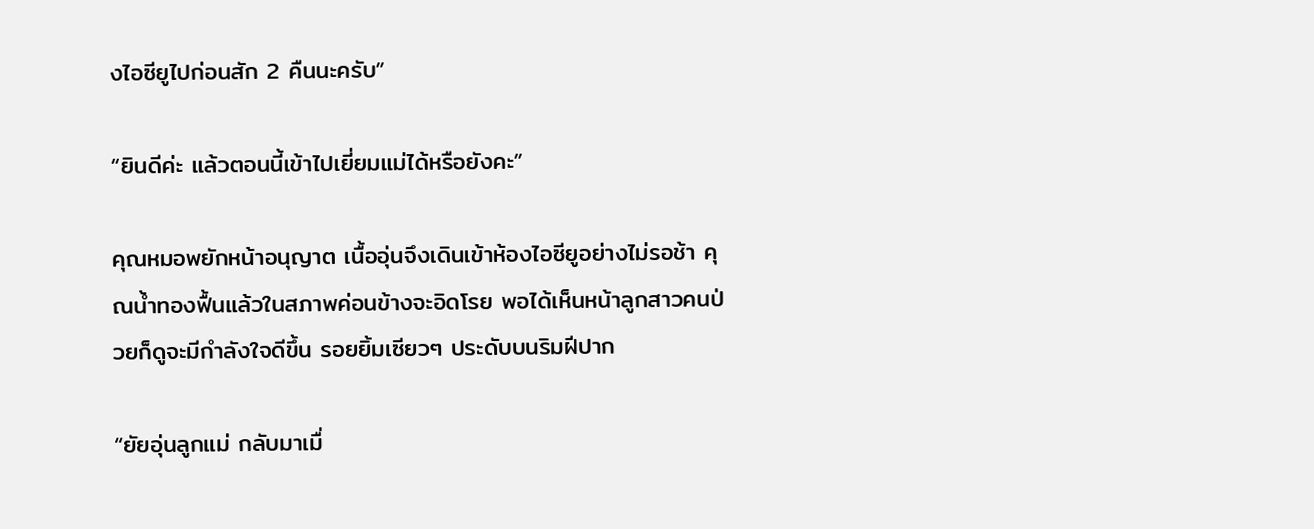งไอซียูไปก่อนสัก 2 คืนนะครับ”

“ยินดีค่ะ แล้วตอนนี้เข้าไปเยี่ยมแม่ได้หรือยังคะ”

คุณหมอพยักหน้าอนุญาต เนื้ออุ่นจึงเดินเข้าห้องไอซียูอย่างไม่รอช้า คุณน้ำทองฟื้นแล้วในสภาพค่อนข้างจะอิดโรย พอได้เห็นหน้าลูกสาวคนป่วยก็ดูจะมีกำลังใจดีขึ้น รอยยิ้มเซียวๆ ประดับบนริมฝีปาก

“ยัยอุ่นลูกแม่ กลับมาเมื่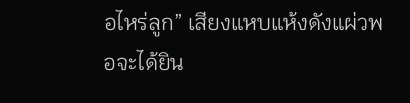อไหร่ลูก” เสียงแหบแห้งดังแผ่วพอจะได้ยิน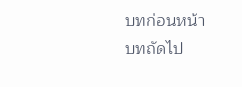บทก่อนหน้า
บทถัดไป